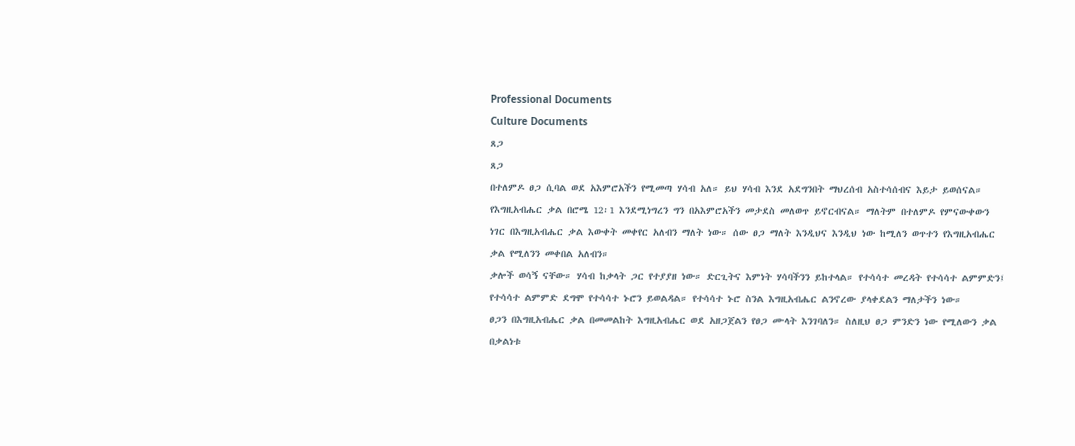Professional Documents
Culture Documents
ጸጋ
ጸጋ
በተለምዶ ፀጋ ሲባል ወደ አእምሮአችን የሚመጣ ሃሳብ አለ። ይህ ሃሳብ እንደ አደግንበት ማህረሰብ አስተሳሰብና እይታ ይወሰናል።
የእግዚአብሔር ቃል በሮሜ 12፡1 እንደሚነግረን ግን በአእምሮአችን መታደስ መለወጥ ይኖርብናል። ማለትም በተለምዶ የምናውቀውን
ነገር በእግዚአብሔር ቃል እውቀት መቀየር አለብን ማለት ነው። ሰው ፀጋ ማለት እንዲህና እንዲህ ነው ከሚለን ወጥተን የእግዚአብሔር
ቃል የሚለንን መቀበል አለብን።
ቃሎች ወሳኝ ናቸው። ሃሳብ ከቃላት ጋር የተያያዘ ነው። ድርጊትና እምነት ሃሳባችንን ይከተላል። የተሳሳተ መረዳት የተሳሳተ ልምምድን፤
የተሳሳተ ልምምድ ደግሞ የተሳሳተ ኑሮን ይወልዳል። የተሳሳተ ኑሮ ስንል እግዚአብሔር ልንኖረው ያላቀደልን ማለታችን ነው።
ፀጋን በእግዚአብሔር ቃል በመመልከት እግዚአብሔር ወደ አዘጋጀልን የፀጋ ሙላት እንገባለን። ስለዚህ ፀጋ ምንድን ነው የሚለውን ቃል
በቃልነቱ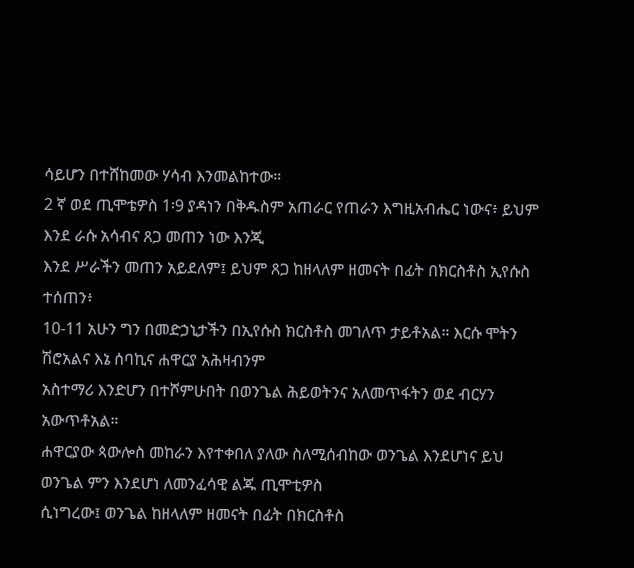ሳይሆን በተሸከመው ሃሳብ እንመልከተው።
2 ኛ ወደ ጢሞቴዎስ 1፡9 ያዳነን በቅዱስም አጠራር የጠራን እግዚአብሔር ነውና፥ ይህም እንደ ራሱ አሳብና ጸጋ መጠን ነው እንጂ
እንደ ሥራችን መጠን አይደለም፤ ይህም ጸጋ ከዘላለም ዘመናት በፊት በክርስቶስ ኢየሱስ ተሰጠን፥
10-11 አሁን ግን በመድኃኒታችን በኢየሱስ ክርስቶስ መገለጥ ታይቶአል። እርሱ ሞትን ሽሮአልና እኔ ሰባኪና ሐዋርያ አሕዛብንም
አስተማሪ እንድሆን በተሾምሁበት በወንጌል ሕይወትንና አለመጥፋትን ወደ ብርሃን አውጥቶአል።
ሐዋርያው ጳውሎስ መከራን እየተቀበለ ያለው ስለሚሰብከው ወንጌል እንደሆነና ይህ ወንጌል ምን እንደሆነ ለመንፈሳዊ ልጁ ጢሞቲዎስ
ሲነግረው፤ ወንጌል ከዘላለም ዘመናት በፊት በክርስቶስ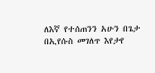ለእኛ የተሰጠንን አሁን በጌታ በኢየሱስ መገለጥ እየታየ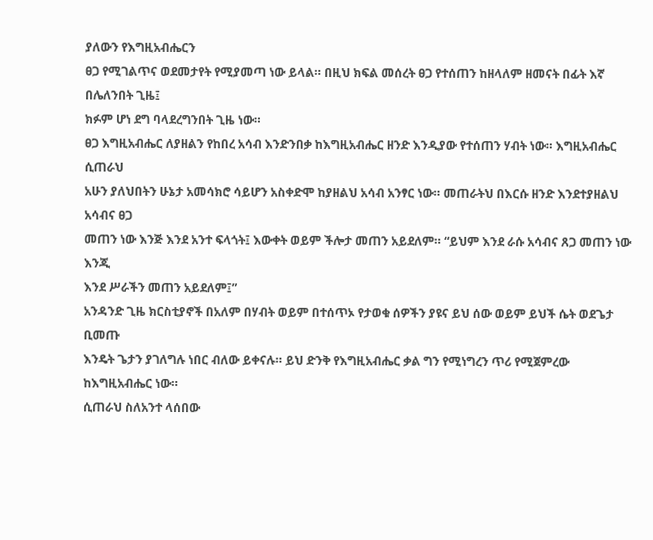ያለውን የእግዚአብሔርን
ፀጋ የሚገልጥና ወደመታየት የሚያመጣ ነው ይላል። በዚህ ክፍል መሰረት ፀጋ የተሰጠን ከዘላለም ዘመናት በፊት እኛ በሌለንበት ጊዜ፤
ክፉም ሆነ ደግ ባላደረግንበት ጊዜ ነው።
ፀጋ እግዚአብሔር ለያዘልን የከበረ አሳብ እንድንበቃ ከእግዚአብሔር ዘንድ እንዲያው የተሰጠን ሃብት ነው። እግዚአብሔር ሲጠራህ
አሁን ያለህበትን ሁኔታ አመሳክሮ ሳይሆን አስቀድሞ ከያዘልህ አሳብ አንፃር ነው። መጠራትህ በእርሱ ዘንድ እንደተያዘልህ አሳብና ፀጋ
መጠን ነው እንጅ እንደ አንተ ፍላጎት፤ እውቀት ወይም ችሎታ መጠን አይደለም። “ይህም እንደ ራሱ አሳብና ጸጋ መጠን ነው እንጂ
እንደ ሥራችን መጠን አይደለም፤”
አንዳንድ ጊዜ ክርስቲያኖች በአለም በሃብት ወይም በተሰጥኦ የታወቁ ሰዎችን ያዩና ይህ ሰው ወይም ይህች ሴት ወደጌታ ቢመጡ
እንዴት ጌታን ያገለግሉ ነበር ብለው ይቀናሉ። ይህ ድንቅ የእግዚአብሔር ቃል ግን የሚነግረን ጥሪ የሚጀምረው ከእግዚአብሔር ነው።
ሲጠራህ ስለአንተ ላሰበው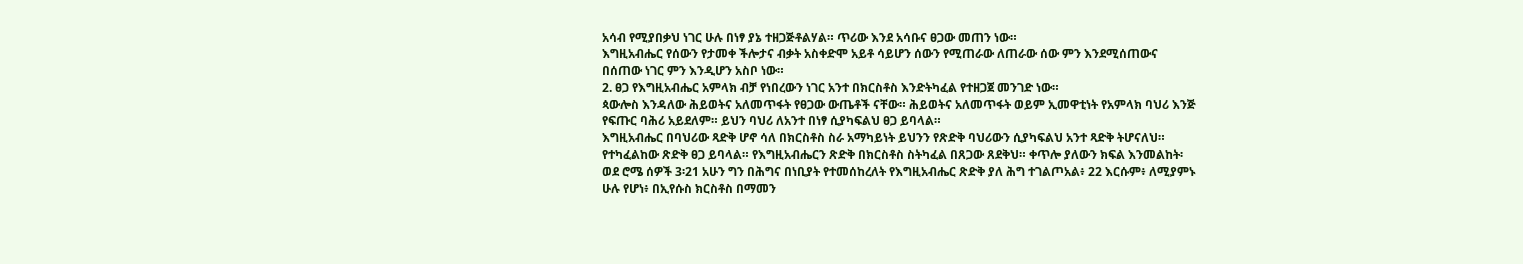አሳብ የሚያበቃህ ነገር ሁሉ በነፃ ያኔ ተዘጋጅቶልሃል። ጥሪው እንደ አሳቡና ፀጋው መጠን ነው።
እግዚአብሔር የሰውን የታመቀ ችሎታና ብቃት አስቀድሞ አይቶ ሳይሆን ሰውን የሚጠራው ለጠራው ሰው ምን እንደሚሰጠውና
በሰጠው ነገር ምን እንዲሆን አስቦ ነው።
2. ፀጋ የእግዚአብሔር አምላክ ብቻ የነበረውን ነገር አንተ በክርስቶስ እንድትካፈል የተዘጋጀ መንገድ ነው።
ጳውሎስ እንዳለው ሕይወትና አለመጥፋት የፀጋው ውጤቶች ናቸው። ሕይወትና አለመጥፋት ወይም ኢመዋቲነት የአምላክ ባህሪ እንጅ
የፍጡር ባሕሪ አይደለም። ይህን ባህሪ ለአንተ በነፃ ሲያካፍልህ ፀጋ ይባላል።
እግዚአብሔር በባህሪው ጻድቅ ሆኖ ሳለ በክርስቶስ ስራ አማካይነት ይህንን የጽድቅ ባህሪውን ሲያካፍልህ አንተ ጻድቅ ትሆናለህ።
የተካፈልከው ጽድቅ ፀጋ ይባላል። የእግዚአብሔርን ጽድቅ በክርስቶስ ስትካፈል በጸጋው ጸደቅህ። ቀጥሎ ያለውን ክፍል እንመልከት፡
ወደ ሮሜ ሰዎች 3፡21 አሁን ግን በሕግና በነቢያት የተመሰከረለት የእግዚአብሔር ጽድቅ ያለ ሕግ ተገልጦአል፥ 22 እርሱም፥ ለሚያምኑ
ሁሉ የሆነ፥ በኢየሱስ ክርስቶስ በማመን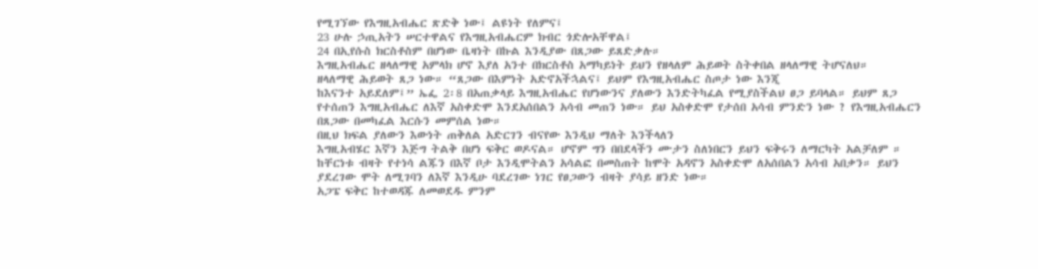የሚገኘው የእግዚአብሔር ጽድቅ ነው፤ ልዩነት የለምና፤
23 ሁሉ ኃጢአትን ሠርተዋልና የእግዚአብሔርም ክብር ጎድሎአቸዋል፤
24 በኢየሱስ ክርስቶስም በሆነው ቤዛነት በኩል እንዲያው በጸጋው ይጸድቃሉ።
እግዚአብሔር ዘላለማዊ አምላክ ሆኖ እያለ አንተ በክርስቶስ አማካይነት ይህን የዘላለም ሕይወት ስትቀበል ዘላለማዊ ትሆናለህ።
ዘላለማዊ ሕይወት ጸጋ ነው። “ጸጋው በእምነት አድኖአችኋልና፤ ይህም የእግዚአብሔር ስጦታ ነው እንጂ
ከእናንተ አይደለም፤” ኤፌ 2፡8 በአጠቃላይ እግዚአብሔር የሆነውንና ያለውን እንድትካፈል የሚያስችልህ ፀጋ ይባላል። ይህም ጸጋ
የተሰጠን እግዚአብሔር ለእኛ አስቀድሞ እንደአሰበልን አሳብ መጠን ነው። ይህ አስቀድሞ የታሰበ አሳብ ምንድን ነው ? የእግዚአብሔርን
በጸጋው በመካፈል እርሱን መምሰል ነው።
በዚህ ክፍል ያለውን እውነት ጠቅለል አድርገን ብናየው እንዲህ ማለት እንችላለን
እግዚአብሄር እኛን እጅግ ትልቅ በሆነ ፍቅር ወዶናል። ሆኖም ግን በበደላችን ሙታን ስለነበርን ይህን ፍቅሩን ለማርካት አልቻለም ።
ከቸርነቱ ብዛት የተነሳ ልጁን በእኛ ቦታ እንዲሞትልን አሳልፎ በመስጠት ከሞት አዳኖን አስቀድሞ ለአሰበልን አሳብ አበቃን። ይህን
ያደረገው ሞት ለሚገባን ለእኛ እንዲሁ ባደረገው ነገር የፀጋውን ብዛት ያሳይ ዘንድ ነው።
አጋፔ ፍቅር ከተወዳጁ ለመወደዱ ምንም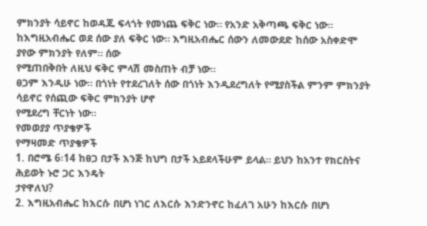ምክንያት ሳይኖር ከወዳጁ ፍላጎት የመነጨ ፍቅር ነው። የአንድ አቅጣጫ ፍቅር ነው።
ከእግዚአብሔር ወደ ሰው ያለ ፍቅር ነው። እግዚአብሔር ሰውን ለመውደድ ከሰው አስቀድሞ ያየው ምክንያት የለም። ሰው
የሚጠበቅበት ለዚህ ፍቅር ምላሽ መስጠት ብቻ ነው።
ፀጋም እንዲሁ ነው። በጎነት የተደረገለት ሰው በጎነት እንዲደረግለት የሚያስችል ምንም ምክንያት ሳይኖር የሰጪው ፍቅር ምክንያት ሆኖ
የሚደረግ ቸርነት ነው።
የመወያያ ጥያቄዎች
የማዛመድ ጥያቄዎች
1. በሮሜ 6፡14 ከፀጋ በታች እንጅ ከህግ በታች አይደላችሁም ይላል። ይህን ከአንተ የክርስትና ሕይወት ኑሮ ጋር እንዴት
ታየዋለህ?
2. እግዚአብሔር ከእርሱ በሆነ ነገር ለእርሱ እንድንኖር ከፈለገ አሁን ከእርሱ በሆነ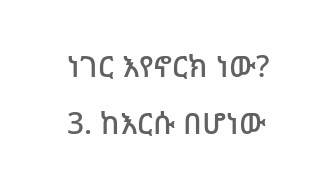ነገር እየኖርክ ነው?
3. ከእርሱ በሆነው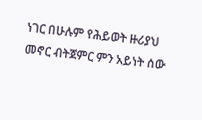ነገር በሁሉም የሕይወት ዙሪያህ መኖር ብትጀምር ምን አይነት ሰው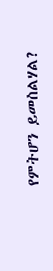የምትሆን ይመስልሃል?